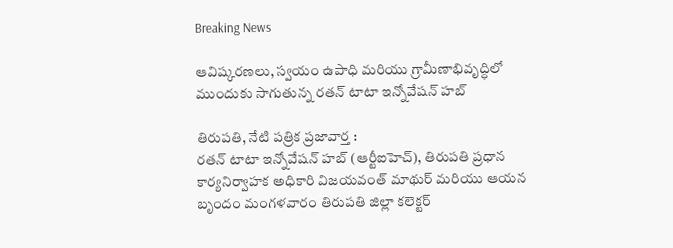Breaking News

ఆవిష్కరణలు, స్వయం ఉపాధి మరియు గ్రామీణాభివృద్ధిలో ముందుకు సాగుతున్న రతన్ టాటా ఇన్నోవేషన్ హబ్

తిరుపతి, నేటి పత్రిక ప్రజావార్త :
రతన్ టాటా ఇన్నోవేషన్ హబ్ (ఆర్టీఐహెచ్), తిరుపతి ప్రధాన కార్యనిర్వాహక అధికారి విజయవంత్ మాథుర్ మరియు ఆయన బృందం మంగళవారం తిరుపతి జిల్లా కలెక్టర్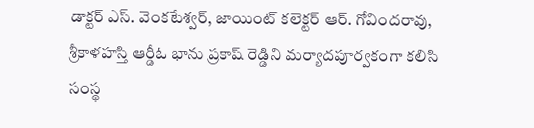డాక్టర్ ఎస్. వెంకటేశ్వర్, జాయింట్ కలెక్టర్ ఆర్. గోవిందరావు, శ్రీకాళహస్తి ఆర్డీఓ భాను ప్రకాష్ రెడ్డిని మర్యాదపూర్వకంగా కలిసి సంస్థ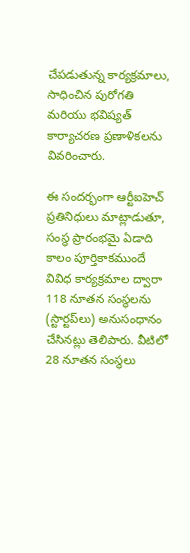చేపడుతున్న కార్యక్రమాలు, సాధించిన పురోగతి మరియు భవిష్యత్ కార్యాచరణ ప్రణాళికలను వివరించారు.

ఈ సందర్భంగా ఆర్టీఐహెచ్ ప్రతినిధులు మాట్లాడుతూ, సంస్థ ప్రారంభమై ఏడాది కాలం పూర్తికాకముందే వివిధ కార్యక్రమాల ద్వారా 118 నూతన సంస్థలను (స్టార్టప్‌లు) అనుసంధానం చేసినట్లు తెలిపారు. వీటిలో 28 నూతన సంస్థలు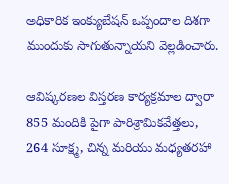అధికారిక ఇంక్యుబేషన్ ఒప్పందాల దిశగా ముందుకు సాగుతున్నాయని వెల్లడించారు.

ఆవిష్కరణల విస్తరణ కార్యక్రమాల ద్వారా 855 మందికి పైగా పారిశ్రామికవేత్తలు, 264 సూక్ష్మ, చిన్న మరియు మధ్యతరహా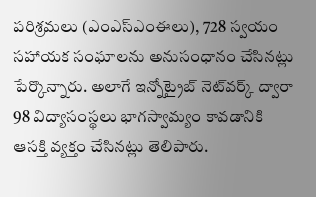పరిశ్రమలు (ఎంఎస్‌ఎంఈలు), 728 స్వయం సహాయక సంఘాలను అనుసంధానం చేసినట్లు పేర్కొన్నారు. అలాగే ఇన్నోట్రైబ్ నెట్‌వర్క్ ద్వారా 98 విద్యాసంస్థలు భాగస్వామ్యం కావడానికి ఆసక్తి వ్యక్తం చేసినట్లు తెలిపారు.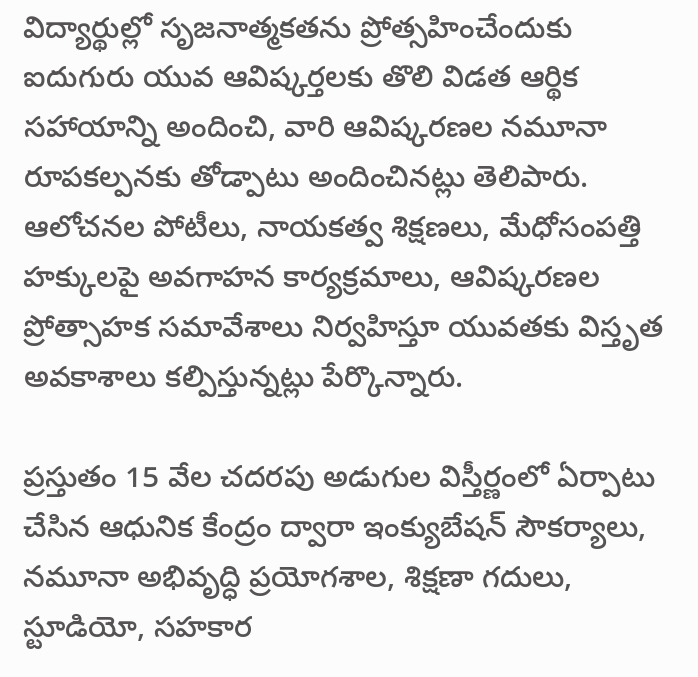విద్యార్థుల్లో సృజనాత్మకతను ప్రోత్సహించేందుకు ఐదుగురు యువ ఆవిష్కర్తలకు తొలి విడత ఆర్థిక సహాయాన్ని అందించి, వారి ఆవిష్కరణల నమూనా రూపకల్పనకు తోడ్పాటు అందించినట్లు తెలిపారు. ఆలోచనల పోటీలు, నాయకత్వ శిక్షణలు, మేధోసంపత్తి హక్కులపై అవగాహన కార్యక్రమాలు, ఆవిష్కరణల ప్రోత్సాహక సమావేశాలు నిర్వహిస్తూ యువతకు విస్తృత అవకాశాలు కల్పిస్తున్నట్లు పేర్కొన్నారు.

ప్రస్తుతం 15 వేల చదరపు అడుగుల విస్తీర్ణంలో ఏర్పాటు చేసిన ఆధునిక కేంద్రం ద్వారా ఇంక్యుబేషన్ సౌకర్యాలు, నమూనా అభివృద్ధి ప్రయోగశాల, శిక్షణా గదులు, స్టూడియో, సహకార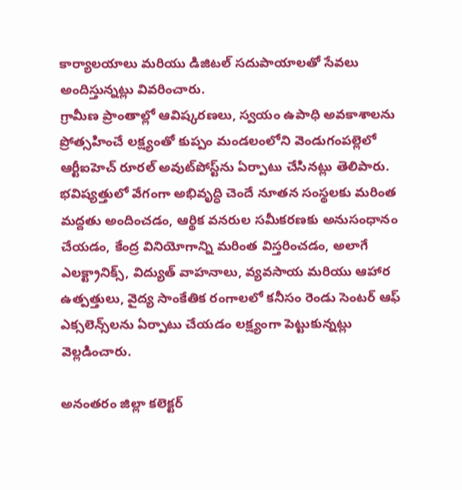కార్యాలయాలు మరియు డిజిటల్ సదుపాయాలతో సేవలు అందిస్తున్నట్లు వివరించారు.
గ్రామీణ ప్రాంతాల్లో ఆవిష్కరణలు, స్వయం ఉపాధి అవకాశాలను ప్రోత్సహించే లక్ష్యంతో కుప్పం మండలంలోని వెండుగంపల్లెలో ఆర్టీఐహెచ్ రూరల్ అవుట్‌పోస్ట్‌ను ఏర్పాటు చేసినట్లు తెలిపారు.
భవిష్యత్తులో వేగంగా అభివృద్ధి చెందే నూతన సంస్థలకు మరింత మద్దతు అందించడం, ఆర్థిక వనరుల సమీకరణకు అనుసంధానం చేయడం, కేంద్ర వినియోగాన్ని మరింత విస్తరించడం, అలాగే ఎలక్ట్రానిక్స్, విద్యుత్ వాహనాలు, వ్యవసాయ మరియు ఆహార ఉత్పత్తులు, వైద్య సాంకేతిక రంగాలలో కనీసం రెండు సెంటర్ ఆఫ్ ఎక్సలెన్స్‌లను ఏర్పాటు చేయడం లక్ష్యంగా పెట్టుకున్నట్లు వెల్లడించారు.

అనంతరం జిల్లా కలెక్టర్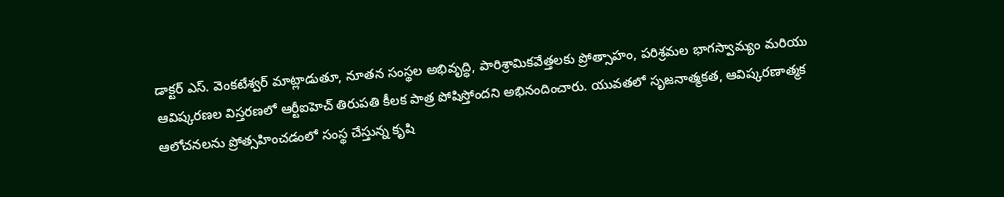డాక్టర్ ఎస్. వెంకటేశ్వర్ మాట్లాడుతూ, నూతన సంస్థల అభివృద్ధి, పారిశ్రామికవేత్తలకు ప్రోత్సాహం, పరిశ్రమల భాగస్వామ్యం మరియు ఆవిష్కరణల విస్తరణలో ఆర్టీఐహెచ్ తిరుపతి కీలక పాత్ర పోషిస్తోందని అభినందించారు. యువతలో సృజనాత్మకత, ఆవిష్కరణాత్మక ఆలోచనలను ప్రోత్సహించడంలో సంస్థ చేస్తున్న కృషి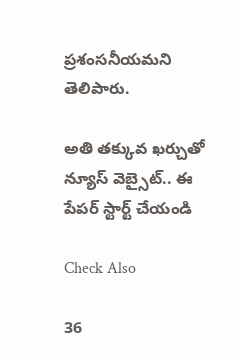ప్రశంసనీయమని తెలిపారు.

అతి తక్కువ ఖర్చుతో న్యూస్ వెబ్సైట్.. ఈ పేపర్ స్టార్ట్ చేయండి

Check Also

36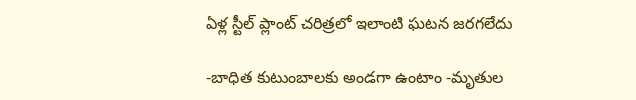ఏళ్ల స్టీల్ ప్లాంట్ చరిత్రలో ఇలాంటి ఘటన జరగలేదు

-బాధిత కుటుంబాలకు అండగా ఉంటాం -మృతుల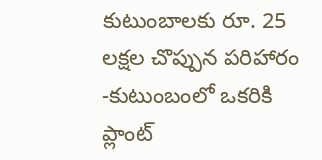కుటుంబాలకు రూ. 25 లక్షల చొప్పున పరిహారం -కుటుంబంలో ఒకరికి ప్లాంట్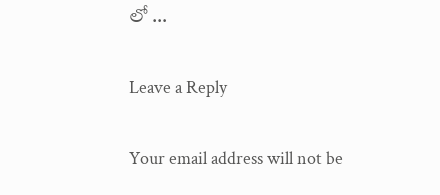లో …

Leave a Reply

Your email address will not be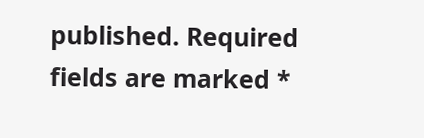published. Required fields are marked *